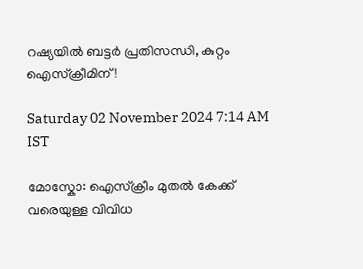റഷ്യയിൽ ബട്ടർ പ്രതിസന്ധി, കുറ്റം ഐസ്ക്രീമിന് !

Saturday 02 November 2024 7:14 AM IST

മോസ്കോ: ഐസ്ക്രീം മുതൽ കേക്ക് വരെയുള്ള വിവിധ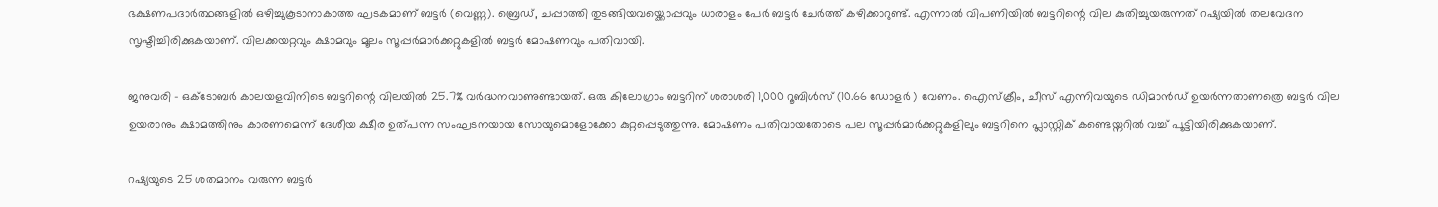ഭക്ഷണപദാർത്ഥങ്ങളിൽ ഒഴിച്ചുകൂടാനാകാത്ത ഘടകമാണ് ബട്ടർ (വെണ്ണ). ബ്രെഡ്, ചപ്പാത്തി തുടങ്ങിയവയ്ക്കൊപ്പവും ധാരാളം പേർ ബട്ടർ ചേർത്ത് കഴിക്കാറുണ്ട്. എന്നാൽ വിപണിയിൽ ബട്ടറിന്റെ വില കുതിച്ചുയരുന്നത് റഷ്യയിൽ തലവേദന സൃഷ്ടിച്ചിരിക്കുകയാണ്. വിലക്കയറ്റവും ക്ഷാമവും മൂലം സൂപ്പർമാർക്കറ്റുകളിൽ ബട്ടർ മോഷണവും പതിവായി.

ജനുവരി - ഒക്ടോബർ കാലയളവിനിടെ ബട്ടറിന്റെ വിലയിൽ 25.7% വർദ്ധനവാണുണ്ടായത്. ഒരു കിലോഗ്രാം ബട്ടറിന് ശരാശരി 1,000 റൂബിൾസ് (10.66 ഡോളർ ) വേണം. ഐസ്ക്രീം, ചീസ് എന്നിവയുടെ ഡിമാൻഡ് ഉയർന്നതാണത്രെ ബട്ടർ വില ഉയരാനും ക്ഷാമത്തിനും കാരണമെന്ന് ദേശീയ ക്ഷീര ഉത്പന്ന സംഘടനയായ സോയുമൊളോക്കോ കുറ്റപ്പെടുത്തുന്നു. മോഷണം പതിവായതോടെ പല സൂപ്പർമാർക്കറ്റുകളിലും ബട്ടറിനെ പ്ലാസ്റ്റിക് കണ്ടെയ്നറിൽ വച്ച് പൂട്ടിയിരിക്കുകയാണ്.

റഷ്യയുടെ 25 ശതമാനം വരുന്ന ബട്ടർ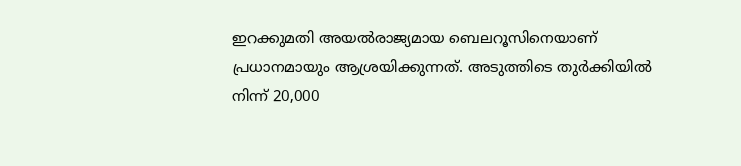ഇറക്കുമതി അയൽരാജ്യമായ ബെലറൂസിനെയാണ് പ്രധാനമായും ആശ്രയിക്കുന്നത്. അടുത്തിടെ തുർക്കിയിൽ നിന്ന് 20,000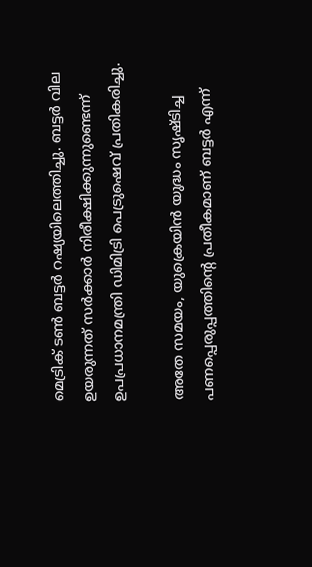മെട്രിക് ടൺ ബട്ടർ റഷ്യയിലെത്തിച്ചു. ബട്ടർ വില ഉയരുന്നത് സർക്കാർ നിരീക്ഷിക്കുന്നുണ്ടെന്ന് ഉപപ്രധാനമന്ത്രി ഡിമിട്രി പെട്രുഷെവ് പ്രതികരിച്ചു.

അതേ സമയം, യുക്രെയിൻ യുദ്ധം സൃഷ്ടിച്ച പണപ്പെരുപ്പത്തിന്റെ പ്രതീകമാണ് ബട്ടർ എന്ന്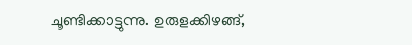ചൂണ്ടിക്കാട്ടുന്നു. ഉരുളക്കിഴങ്ങ്,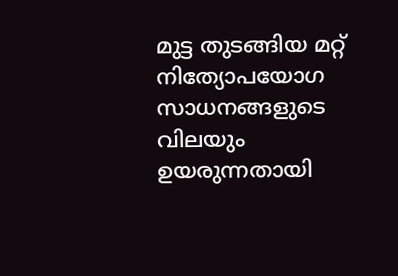മുട്ട തുടങ്ങിയ മറ്റ് നിത്യോപയോഗ സാധനങ്ങളുടെ വിലയും ഉയരുന്നതായി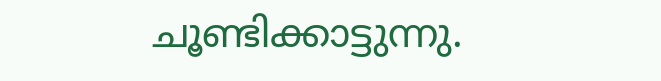ചൂണ്ടിക്കാട്ടുന്നു.